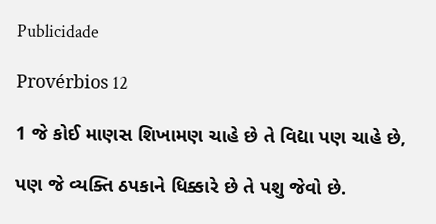Publicidade

Provérbios 12

1 જે કોઈ માણસ શિખામણ ચાહે છે તે વિદ્યા પણ ચાહે છે,

પણ જે વ્યક્તિ ઠપકાને ધિક્કારે છે તે પશુ જેવો છે.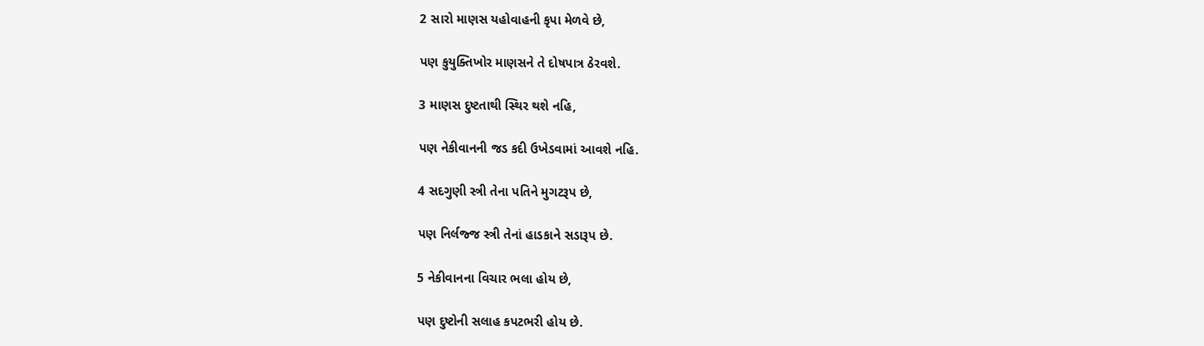2 સારો માણસ યહોવાહની કૃપા મેળવે છે,

પણ કુયુક્તિખોર માણસને તે દોષપાત્ર ઠેરવશે.

3 માણસ દુષ્ટતાથી સ્થિર થશે નહિ,

પણ નેકીવાનની જડ કદી ઉખેડવામાં આવશે નહિ.

4 સદગુણી સ્ત્રી તેના પતિને મુગટરૂપ છે,

પણ નિર્લજ્જ સ્ત્રી તેનાં હાડકાને સડારૂપ છે.

5 નેકીવાનના વિચાર ભલા હોય છે,

પણ દુષ્ટોની સલાહ કપટભરી હોય છે.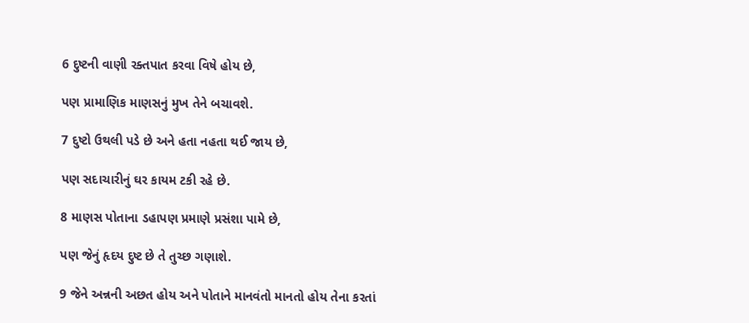6 દુષ્ટની વાણી રક્તપાત કરવા વિષે હોય છે,

પણ પ્રામાણિક માણસનું મુખ તેને બચાવશે.

7 દુષ્ટો ઉથલી પડે છે અને હતા નહતા થઈ જાય છે,

પણ સદાચારીનું ઘર કાયમ ટકી રહે છે.

8 માણસ પોતાના ડહાપણ પ્રમાણે પ્રસંશા પામે છે,

પણ જેનું હૃદય દુષ્ટ છે તે તુચ્છ ગણાશે.

9 જેને અન્નની અછત હોય અને પોતાને માનવંતો માનતો હોય તેના કરતાં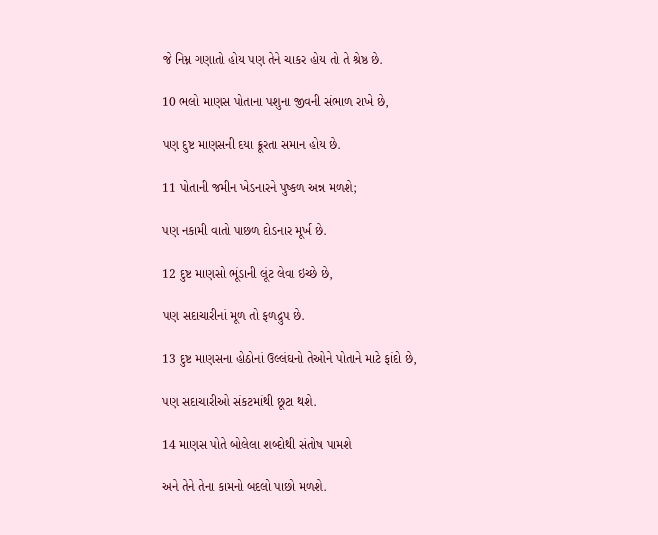જે નિમ્ન ગણાતો હોય પણ તેને ચાકર હોય તો તે શ્રેષ્ઠ છે.

10 ભલો માણસ પોતાના પશુના જીવની સંભાળ રાખે છે,

પણ દુષ્ટ માણસની દયા ક્રૂરતા સમાન હોય છે.

11 પોતાની જમીન ખેડનારને પુષ્કળ અન્ન મળશે;

પણ નકામી વાતો પાછળ દોડનાર મૂર્ખ છે.

12 દુષ્ટ માણસો ભૂંડાની લૂંટ લેવા ઇચ્છે છે,

પણ સદાચારીનાં મૂળ તો ફળદ્રુપ છે.

13 દુષ્ટ માણસના હોઠોનાં ઉલ્લંઘનો તેઓને પોતાને માટે ફાંદો છે,

પણ સદાચારીઓ સંકટમાંથી છૂટા થશે.

14 માણસ પોતે બોલેલા શબ્દોથી સંતોષ પામશે

અને તેને તેના કામનો બદલો પાછો મળશે.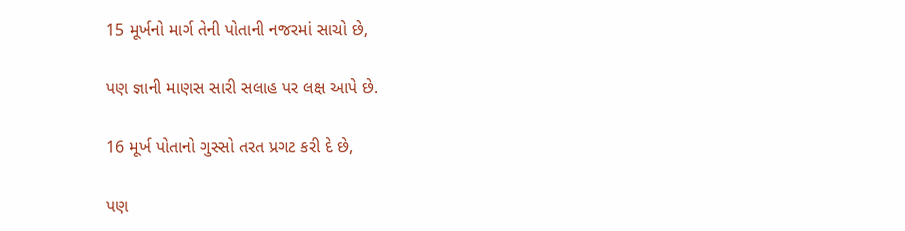15 મૂર્ખનો માર્ગ તેની પોતાની નજરમાં સાચો છે,

પણ જ્ઞાની માણસ સારી સલાહ પર લક્ષ આપે છે.

16 મૂર્ખ પોતાનો ગુસ્સો તરત પ્રગટ કરી દે છે,

પણ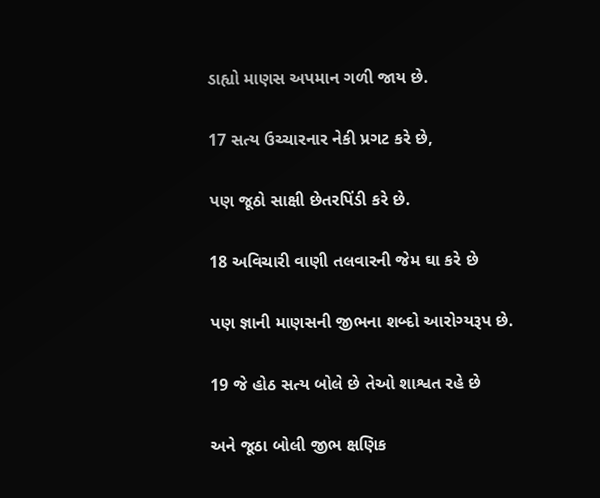ડાહ્યો માણસ અપમાન ગળી જાય છે.

17 સત્ય ઉચ્ચારનાર નેકી પ્રગટ કરે છે,

પણ જૂઠો સાક્ષી છેતરપિંડી કરે છે.

18 અવિચારી વાણી તલવારની જેમ ઘા કરે છે

પણ જ્ઞાની માણસની જીભના શબ્દો આરોગ્યરૂપ છે.

19 જે હોઠ સત્ય બોલે છે તેઓ શાશ્વત રહે છે

અને જૂઠા બોલી જીભ ક્ષણિક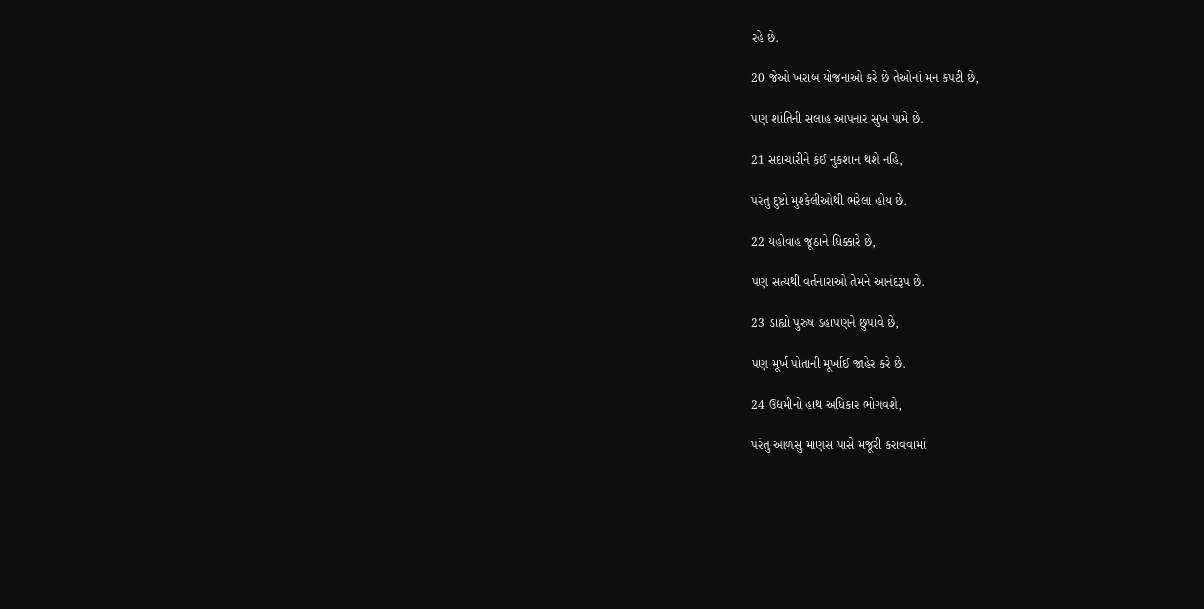રહે છે.

20 જેઓ ખરાબ યોજનાઓ કરે છે તેઓનાં મન કપટી છે,

પણ શાંતિની સલાહ આપનાર સુખ પામે છે.

21 સદાચારીને કંઈ નુકશાન થશે નહિ,

પરંતુ દુષ્ટો મુશ્કેલીઓથી ભરેલા હોય છે.

22 યહોવાહ જૂઠાને ધિક્કારે છે,

પણ સત્યથી વર્તનારાઓ તેમને આનંદરૂપ છે.

23 ડાહ્યો પુરુષ ડહાપણને છુપાવે છે,

પણ મૂર્ખ પોતાની મૂર્ખાઈ જાહેર કરે છે.

24 ઉદ્યમીનો હાથ અધિકાર ભોગવશે,

પરંતુ આળસુ માણસ પાસે મજૂરી કરાવવામાં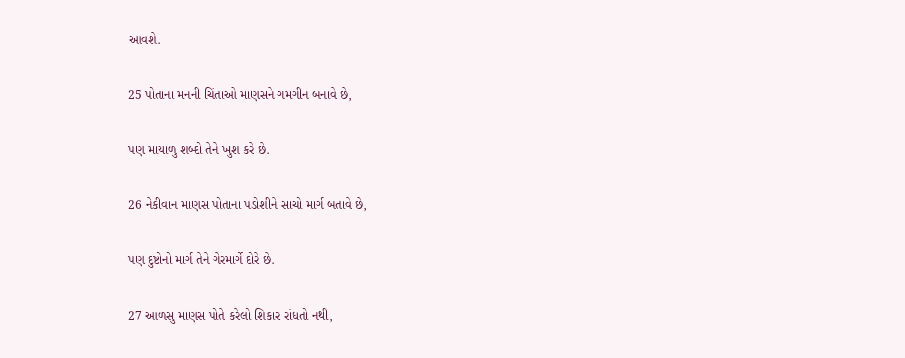આવશે.

25 પોતાના મનની ચિંતાઓ માણસને ગમગીન બનાવે છે,

પણ માયાળુ શબ્દો તેને ખુશ કરે છે.

26 નેકીવાન માણસ પોતાના પડોશીને સાચો માર્ગ બતાવે છે,

પણ દુષ્ટોનો માર્ગ તેને ગેરમાર્ગે દોરે છે.

27 આળસુ માણસ પોતે કરેલો શિકાર રાંધતો નથી,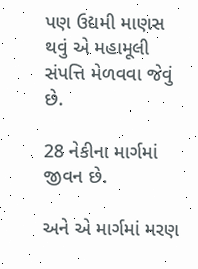પણ ઉદ્યમી માણસ થવું એ મહામૂલી સંપત્તિ મેળવવા જેવું છે.

28 નેકીના માર્ગમાં જીવન છે.

અને એ માર્ગમાં મરણ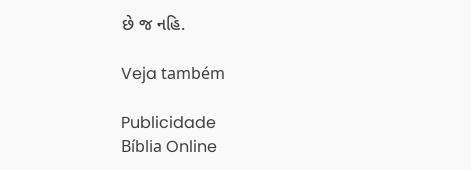છે જ નહિ.

Veja também

Publicidade
Bíblia Online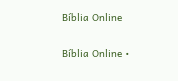Bíblia Online

Bíblia Online •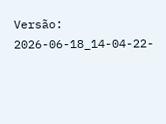Versão: 2026-06-18_14-04-22-